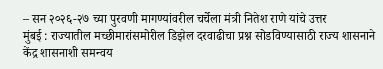– सन २०२६-२७ च्या पुरवणी मागण्यांवरील चर्चेला मंत्री नितेश राणे यांचे उत्तर
मुंबई : राज्यातील मच्छीमारांसमोरील डिझेल दरवाढीचा प्रश्न सोडविण्यासाठी राज्य शासनाने केंद्र शासनाशी समन्वय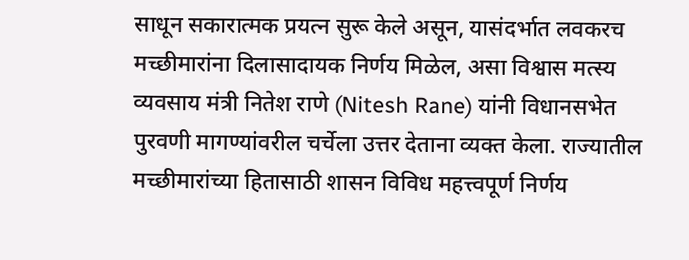साधून सकारात्मक प्रयत्न सुरू केले असून, यासंदर्भात लवकरच मच्छीमारांना दिलासादायक निर्णय मिळेल, असा विश्वास मत्स्य व्यवसाय मंत्री नितेश राणे (Nitesh Rane) यांनी विधानसभेत पुरवणी मागण्यांवरील चर्चेला उत्तर देताना व्यक्त केला. राज्यातील मच्छीमारांच्या हितासाठी शासन विविध महत्त्वपूर्ण निर्णय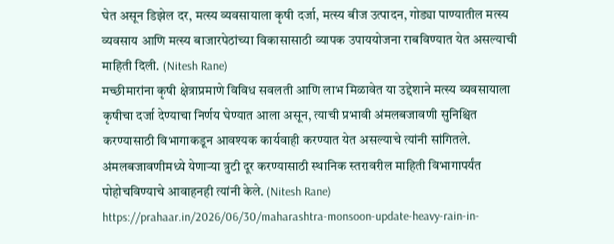घेत असून डिझेल दर, मत्स्य व्यवसायाला कृषी दर्जा, मत्स्य बीज उत्पादन, गोड्या पाण्यातील मत्स्य व्यवसाय आणि मत्स्य बाजारपेठांच्या विकासासाठी व्यापक उपाययोजना राबविण्यात येत असल्याची माहिती दिली. (Nitesh Rane)
मच्छीमारांना कृषी क्षेत्राप्रमाणे विविध सवलती आणि लाभ मिळावेत या उद्देशाने मत्स्य व्यवसायाला कृषीचा दर्जा देण्याचा निर्णय घेण्यात आला असून, त्याची प्रभावी अंमलबजावणी सुनिश्चित करण्यासाठी विभागाकडून आवश्यक कार्यवाही करण्यात येत असल्याचे त्यांनी सांगितले. अंमलबजावणीमध्ये येणाऱ्या त्रुटी दूर करण्यासाठी स्थानिक स्तरावरील माहिती विभागापर्यंत पोहोचविण्याचे आवाहनही त्यांनी केले. (Nitesh Rane)
https://prahaar.in/2026/06/30/maharashtra-monsoon-update-heavy-rain-in-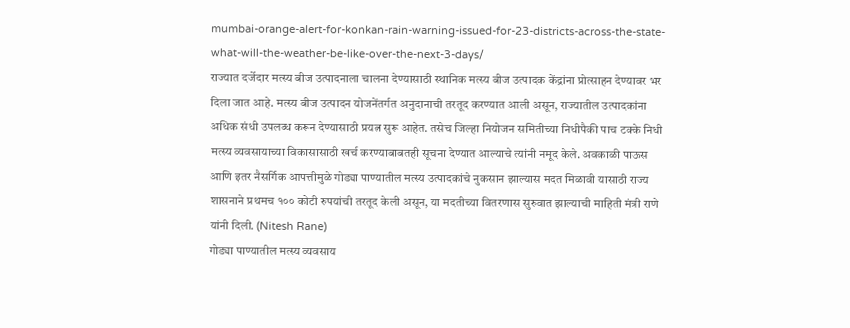mumbai-orange-alert-for-konkan-rain-warning-issued-for-23-districts-across-the-state-what-will-the-weather-be-like-over-the-next-3-days/
राज्यात दर्जेदार मत्स्य बीज उत्पादनाला चालना देण्यासाठी स्थानिक मत्स्य बीज उत्पादक केंद्रांना प्रोत्साहन देण्यावर भर दिला जात आहे. मत्स्य बीज उत्पादन योजनेंतर्गत अनुदानाची तरतूद करण्यात आली असून, राज्यातील उत्पादकांना अधिक संधी उपलब्ध करून देण्यासाठी प्रयत्न सुरू आहेत. तसेच जिल्हा नियोजन समितीच्या निधीपैकी पाच टक्के निधी मत्स्य व्यवसायाच्या विकासासाठी खर्च करण्याबाबतही सूचना देण्यात आल्याचे त्यांनी नमूद केले. अवकाळी पाऊस आणि इतर नैसर्गिक आपत्तीमुळे गोड्या पाण्यातील मत्स्य उत्पादकांचे नुकसान झाल्यास मदत मिळावी यासाठी राज्य शासनाने प्रथमच १०० कोटी रुपयांची तरतूद केली असून, या मदतीच्या वितरणास सुरुवात झाल्याची माहिती मंत्री राणे यांनी दिली. (Nitesh Rane)
गोड्या पाण्यातील मत्स्य व्यवसाय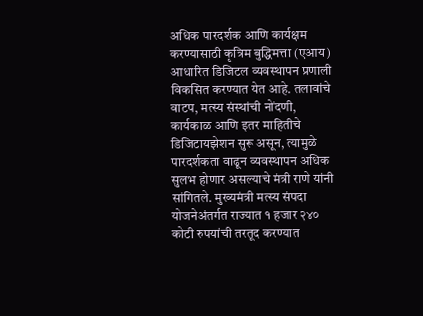अधिक पारदर्शक आणि कार्यक्षम करण्यासाठी कृत्रिम बुद्धिमत्ता (एआय) आधारित डिजिटल व्यवस्थापन प्रणाली विकसित करण्यात येत आहे. तलावांचे वाटप, मत्स्य संस्थांची नोंदणी, कार्यकाळ आणि इतर माहितीचे डिजिटायझेशन सुरू असून, त्यामुळे पारदर्शकता वाढून व्यवस्थापन अधिक सुलभ होणार असल्याचे मंत्री राणे यांनी सांगितले. मुख्यमंत्री मत्स्य संपदा योजनेअंतर्गत राज्यात १ हजार २४० कोटी रुपयांची तरतूद करण्यात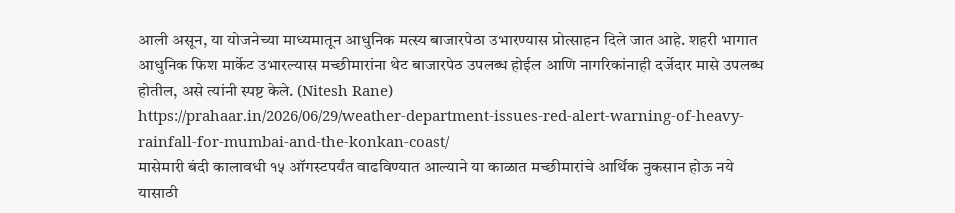आली असून, या योजनेच्या माध्यमातून आधुनिक मत्स्य बाजारपेठा उभारण्यास प्रोत्साहन दिले जात आहे. शहरी भागात आधुनिक फिश मार्केट उभारल्यास मच्छीमारांना थेट बाजारपेठ उपलब्ध होईल आणि नागरिकांनाही दर्जेदार मासे उपलब्ध होतील, असे त्यांनी स्पष्ट केले. (Nitesh Rane)
https://prahaar.in/2026/06/29/weather-department-issues-red-alert-warning-of-heavy-rainfall-for-mumbai-and-the-konkan-coast/
मासेमारी बंदी कालावधी १५ ऑगस्टपर्यंत वाढविण्यात आल्याने या काळात मच्छीमारांचे आर्थिक नुकसान होऊ नये यासाठी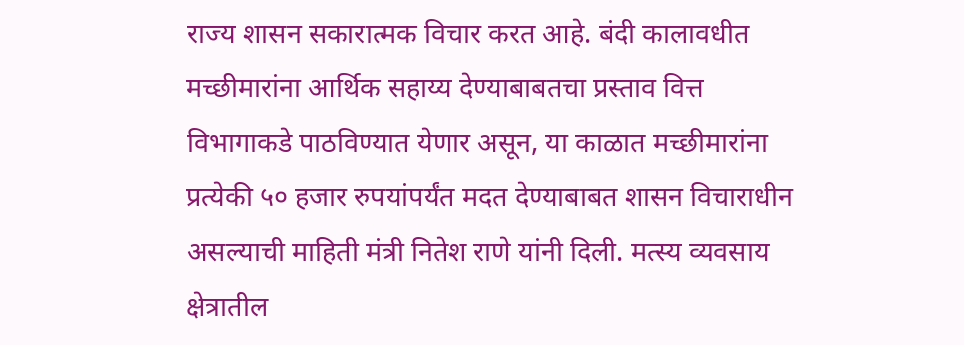राज्य शासन सकारात्मक विचार करत आहे. बंदी कालावधीत मच्छीमारांना आर्थिक सहाय्य देण्याबाबतचा प्रस्ताव वित्त विभागाकडे पाठविण्यात येणार असून, या काळात मच्छीमारांना प्रत्येकी ५० हजार रुपयांपर्यंत मदत देण्याबाबत शासन विचाराधीन असल्याची माहिती मंत्री नितेश राणे यांनी दिली. मत्स्य व्यवसाय क्षेत्रातील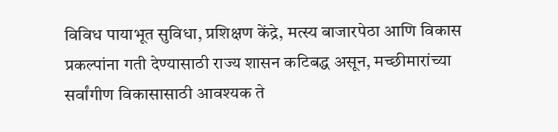विविध पायाभूत सुविधा, प्रशिक्षण केंद्रे, मत्स्य बाजारपेठा आणि विकास प्रकल्पांना गती देण्यासाठी राज्य शासन कटिबद्ध असून, मच्छीमारांच्या सर्वांगीण विकासासाठी आवश्यक ते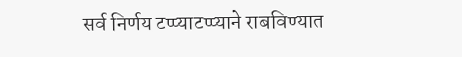सर्व निर्णय टप्प्याटप्प्याने राबविण्यात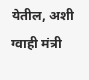येतील, अशी ग्वाही मंत्री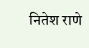नितेश राणे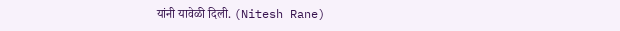यांनी यावेळी दिली. (Nitesh Rane)